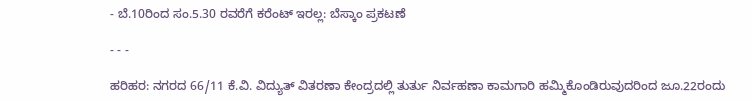- ಬೆ.10ರಿಂದ ಸಂ.5.30 ರವರೆಗೆ ಕರೆಂಟ್ ಇರಲ್ಲ: ಬೆಸ್ಕಾಂ ಪ್ರಕಟಣೆ

- - -

ಹರಿಹರ: ನಗರದ 66/11 ಕೆ.ವಿ. ವಿದ್ಯುತ್ ವಿತರಣಾ ಕೇಂದ್ರದಲ್ಲಿ ತುರ್ತು ನಿರ್ವಹಣಾ ಕಾಮಗಾರಿ ಹಮ್ಮಿಕೊಂಡಿರುವುದರಿಂದ ಜೂ.22ರಂದು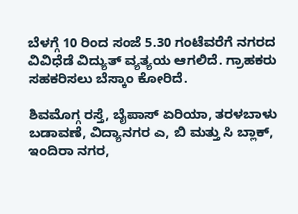ಬೆಳಗ್ಗೆ 10 ರಿಂದ ಸಂಜೆ 5.30 ಗಂಟೆವರೆಗೆ ನಗರದ ವಿವಿಧೆಡೆ ವಿದ್ಯುತ್‌ ವ್ಯತ್ಯಯ ಆಗಲಿದೆ. ಗ್ರಾಹಕರು ಸಹಕರಿಸಲು ಬೆಸ್ಕಾಂ ಕೋರಿದೆ.

ಶಿವಮೊಗ್ಗ ರಸ್ತೆ, ಬೈಪಾಸ್ ಏರಿಯಾ, ತರಳಬಾಳು ಬಡಾವಣೆ, ವಿದ್ಯಾನಗರ ಎ, ಬಿ ಮತ್ತು ಸಿ ಬ್ಲಾಕ್, ಇಂದಿರಾ ನಗರ,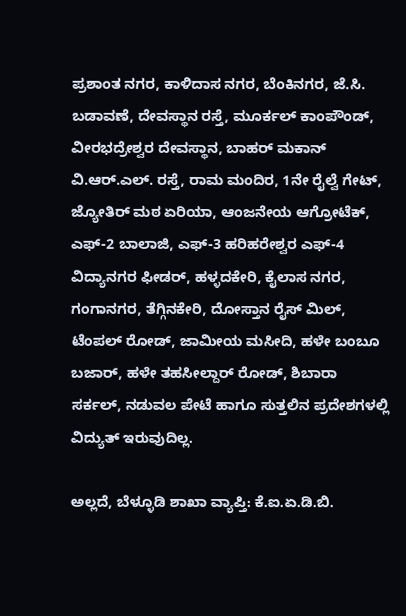ಪ್ರಶಾಂತ ನಗರ, ಕಾಳಿದಾಸ ನಗರ, ಬೆಂಕಿನಗರ, ಜೆ.ಸಿ. ಬಡಾವಣೆ, ದೇವಸ್ಥಾನ ರಸ್ತೆ, ಮೂರ್ಕಲ್ ಕಾಂಪೌಂಡ್, ವೀರಭದ್ರೇಶ್ವರ ದೇವಸ್ಥಾನ, ಬಾಹರ್ ಮಕಾನ್ ವಿ.ಆರ್.ಎಲ್. ರಸ್ತೆ, ರಾಮ ಮಂದಿರ, 1ನೇ ರೈಲ್ವೆ ಗೇಟ್, ಜ್ಯೋತಿರ್ ಮಠ ಏರಿಯಾ, ಆಂಜನೇಯ ಆಗ್ರೋಟೆಕ್, ಎಫ್-2 ಬಾಲಾಜಿ, ಎಫ್-3 ಹರಿಹರೇಶ್ವರ ಎಫ್-4 ವಿದ್ಯಾನಗರ ಫೀಡರ್, ಹಳ್ಳದಕೇರಿ, ಕೈಲಾಸ ನಗರ, ಗಂಗಾನಗರ, ತೆಗ್ಗಿನಕೇರಿ, ದೋಸ್ತಾನ ರೈಸ್ ಮಿಲ್, ಟೆಂಪಲ್ ರೋಡ್, ಜಾಮೀಯ ಮಸೀದಿ, ಹಳೇ ಬಂಬೂ ಬಜಾರ್, ಹಳೇ ತಹಸೀಲ್ದಾರ್ ರೋಡ್, ಶಿಬಾರಾ ಸರ್ಕಲ್, ನಡುವಲ ಪೇಟೆ ಹಾಗೂ ಸುತ್ತಲಿನ ಪ್ರದೇಶಗಳಲ್ಲಿ ವಿದ್ಯುತ್ ಇರುವುದಿಲ್ಲ.

ಅಲ್ಲದೆ, ಬೆಳ್ಳೂಡಿ ಶಾಖಾ ವ್ಯಾಪ್ತಿ: ಕೆ.ಐ.ಏ.ಡಿ.ಬಿ.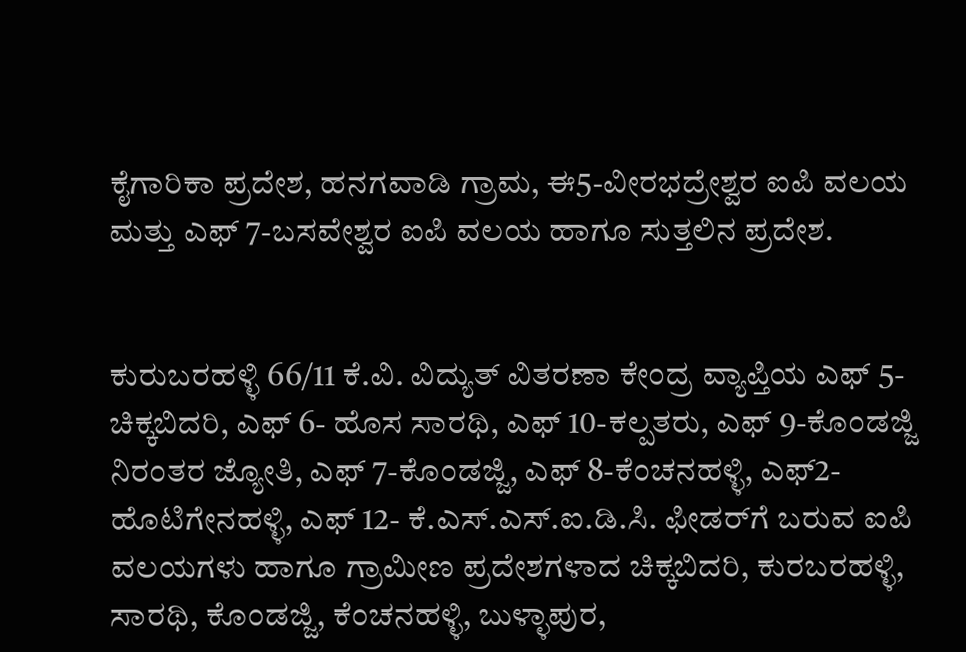ಕೈಗಾರಿಕಾ ಪ್ರದೇಶ, ಹನಗವಾಡಿ ಗ್ರಾಮ, ಈ5-ವೀರಭದ್ರೇಶ್ವರ ಐಪಿ ವಲಯ ಮತ್ತು ಎಫ್ 7-ಬಸವೇಶ್ವರ ಐಪಿ ವಲಯ ಹಾಗೂ ಸುತ್ತಲಿನ ಪ್ರದೇಶ.


ಕುರುಬರಹಳ್ಳಿ 66/11 ಕೆ.ವಿ. ವಿದ್ಯುತ್ ವಿತರಣಾ ಕೇಂದ್ರ ವ್ಯಾಪ್ತಿಯ ಎಫ್ 5- ಚಿಕ್ಕಬಿದರಿ, ಎಫ್ 6- ಹೊಸ ಸಾರಥಿ, ಎಫ್ 10-ಕಲ್ಪತರು, ಎಫ್ 9-ಕೊಂಡಜ್ಜಿ ನಿರಂತರ ಜ್ಯೋತಿ, ಎಫ್ 7-ಕೊಂಡಜ್ಜಿ, ಎಫ್ 8-ಕೆಂಚನಹಳ್ಳಿ, ಎಫ್2- ಹೊಟಿಗೇನಹಳ್ಳಿ, ಎಫ್ 12- ಕೆ.ಎಸ್.ಎಸ್.ಐ.ಡಿ.ಸಿ. ಫೀಡರ್‌ಗೆ ಬರುವ ಐಪಿ ವಲಯಗಳು ಹಾಗೂ ಗ್ರಾಮೀಣ ಪ್ರದೇಶಗಳಾದ ಚಿಕ್ಕಬಿದರಿ, ಕುರಬರಹಳ್ಳಿ, ಸಾರಥಿ, ಕೊಂಡಜ್ಜಿ, ಕೆಂಚನಹಳ್ಳಿ, ಬುಳ್ಳಾಪುರ,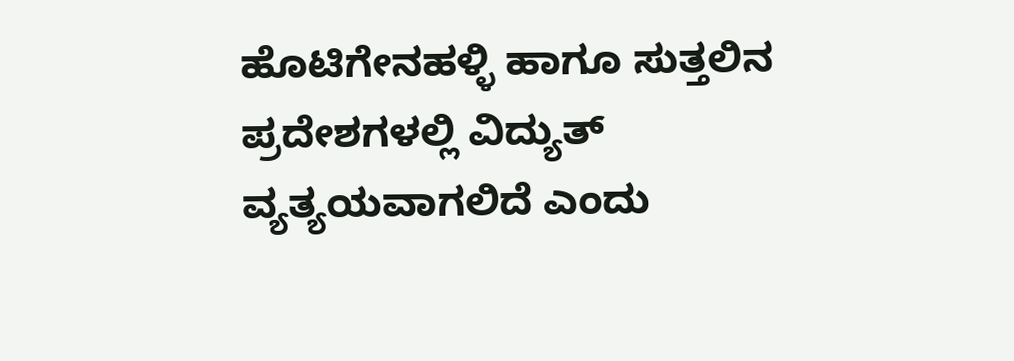ಹೊಟಿಗೇನಹಳ್ಳಿ ಹಾಗೂ ಸುತ್ತಲಿನ ಪ್ರದೇಶಗಳಲ್ಲಿ ವಿದ್ಯುತ್ ವ್ಯತ್ಯಯವಾಗಲಿದೆ ಎಂದು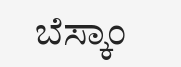ಬೆಸ್ಕಾಂ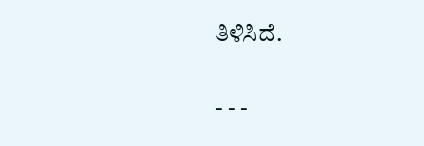ತಿಳಿಸಿದೆ.

- - -